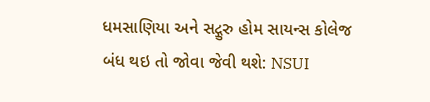ધમસાણિયા અને સદ્ગુરુ હોમ સાયન્સ કોલેજ બંધ થઇ તો જોવા જેવી થશે: NSUI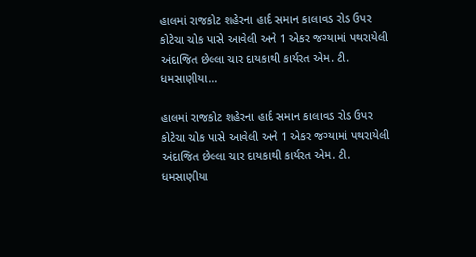હાલમાં રાજકોટ શહેરના હાર્દ સમાન કાલાવડ રોડ ઉપર કોટેચા ચોક પાસે આવેલી અને 1 એકર જગ્યામાં પથરાયેલી અંદાજિત છેલ્લા ચાર દાયકાથી કાર્યરત એમ. ટી. ધમસાણીયા…

હાલમાં રાજકોટ શહેરના હાર્દ સમાન કાલાવડ રોડ ઉપર કોટેચા ચોક પાસે આવેલી અને 1 એકર જગ્યામાં પથરાયેલી અંદાજિત છેલ્લા ચાર દાયકાથી કાર્યરત એમ. ટી. ધમસાણીયા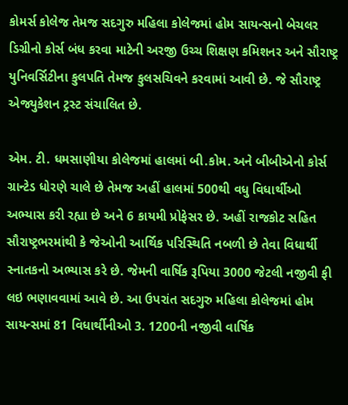કોમર્સ કોલેજ તેમજ સદગુરુ મહિલા કોલેજમાં હોમ સાયન્સનો બેચલર ડિગ્રીનો કોર્સ બંધ કરવા માટેની અરજી ઉચ્ચ શિક્ષણ કમિશનર અને સૌરાષ્ટ્ર યુનિવર્સિટીના કુલપતિ તેમજ કુલસચિવને કરવામાં આવી છે. જે સૌરાષ્ટ્ર એજ્યુકેશન ટ્રસ્ટ સંચાલિત છે.

એમ. ટી. ધમસાણીયા કોલેજમાં હાલમાં બી.કોમ. અને બીબીએનો કોર્સ ગ્રાન્ટેડ ધોરણે ચાલે છે તેમજ અહીં હાલમાં 500થી વધુ વિધાર્થીઓ અભ્યાસ કરી રહ્યા છે અને 6 કાયમી પ્રોફેસર છે. અહીં રાજકોટ સહિત સૌરાષ્ટ્રભરમાંથી કે જેઓની આર્થિક પરિસ્થિતિ નબળી છે તેવા વિધાર્થી સ્નાતકનો અભ્યાસ કરે છે. જેમની વાર્ષિક રૂપિયા 3000 જેટલી નજીવી ફી લઇ ભણાવવામાં આવે છે. આ ઉપરાંત સદગુરુ મહિલા કોલેજમાં હોમ સાયન્સમાં 81 વિધાર્થીનીઓ 3. 1200ની નજીવી વાર્ષિક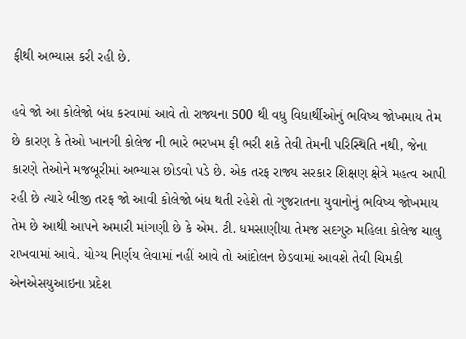ફીથી અભ્યાસ કરી રહી છે.

હવે જો આ કોલેજો બંધ કરવામાં આવે તો રાજ્યના 500 થી વધુ વિધાર્થીઓનું ભવિષ્ય જોખમાય તેમ છે કારણ કે તેઓ ખાનગી કોલેજ ની ભારે ભરખમ ફી ભરી શકે તેવી તેમની પરિસ્થિતિ નથી, જેના કારણે તેઓને મજબૂરીમાં અભ્યાસ છોડવો પડે છે. એક તરફ રાજ્ય સરકાર શિક્ષણ ક્ષેત્રે મહત્વ આપી રહી છે ત્યારે બીજી તરફ જો આવી કોલેજો બંધ થતી રહેશે તો ગુજરાતના યુવાનોનું ભવિષ્ય જોખમાય તેમ છે આથી આપને અમારી માંગણી છે કે એમ. ટી. ધમસાણીયા તેમજ સદગુરુ મહિલા કોલેજ ચાલુ રાખવામાં આવે. યોગ્ય નિર્ણય લેવામાં નહીં આવે તો આંદોલન છેડવામાં આવશે તેવી ચિમકી એનએસયુઆઇના પ્રદેશ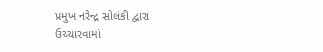પ્રમુખ નરેન્દ્ર સોલંકી દ્વારા ઉચ્ચારવામાં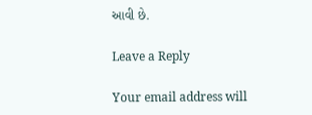આવી છે.

Leave a Reply

Your email address will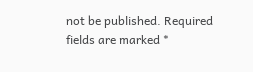not be published. Required fields are marked *